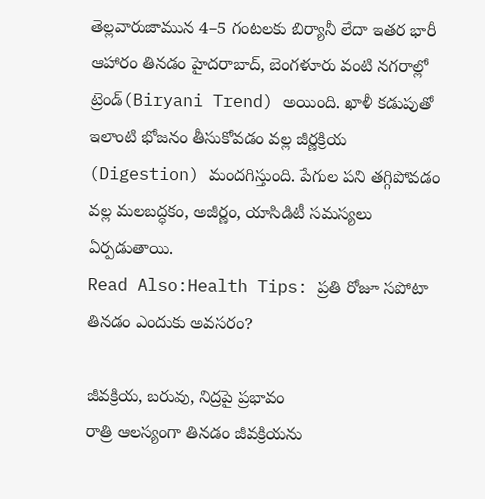తెల్లవారుజామున 4–5 గంటలకు బిర్యానీ లేదా ఇతర భారీ ఆహారం తినడం హైదరాబాద్, బెంగళూరు వంటి నగరాల్లో ట్రెండ్(Biryani Trend) అయింది. ఖాళీ కడుపుతో ఇలాంటి భోజనం తీసుకోవడం వల్ల జీర్ణక్రియ (Digestion) మందగిస్తుంది. పేగుల పని తగ్గిపోవడం వల్ల మలబద్ధకం, అజీర్ణం, యాసిడిటీ సమస్యలు ఏర్పడుతాయి.
Read Also:Health Tips: ప్రతి రోజూ సపోటా తినడం ఎందుకు అవసరం?

జీవక్రియ, బరువు, నిద్రపై ప్రభావం
రాత్రి ఆలస్యంగా తినడం జీవక్రియను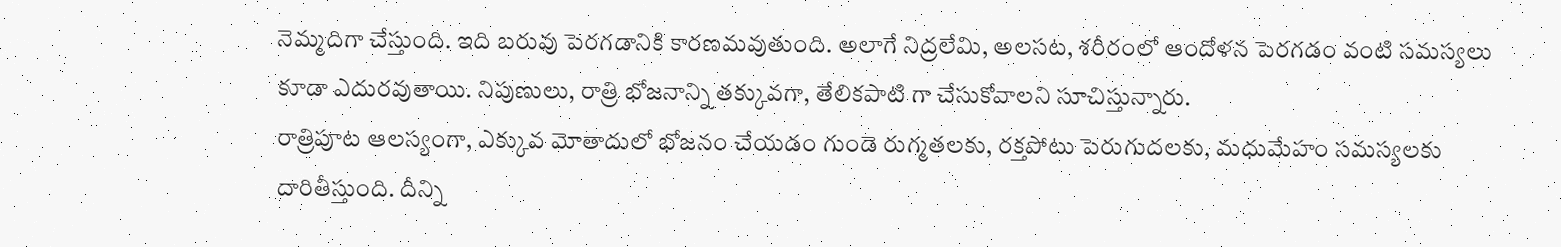నెమ్మదిగా చేస్తుంది. ఇది బరువు పెరగడానికి కారణమవుతుంది. అలాగే నిద్రలేమి, అలసట, శరీరంలో ఆందోళన పెరగడం వంటి సమస్యలు కూడా ఎదురవుతాయి. నిపుణులు, రాత్రి భోజనాన్ని తక్కువగా, తేలికపాటి గా చేసుకోవాలని సూచిస్తున్నారు.
రాత్రిపూట ఆలస్యంగా, ఎక్కువ మోతాదులో భోజనం చేయడం గుండె రుగ్మతలకు, రక్తపోటు పెరుగుదలకు, మధుమేహం సమస్యలకు దారితీస్తుంది. దీన్ని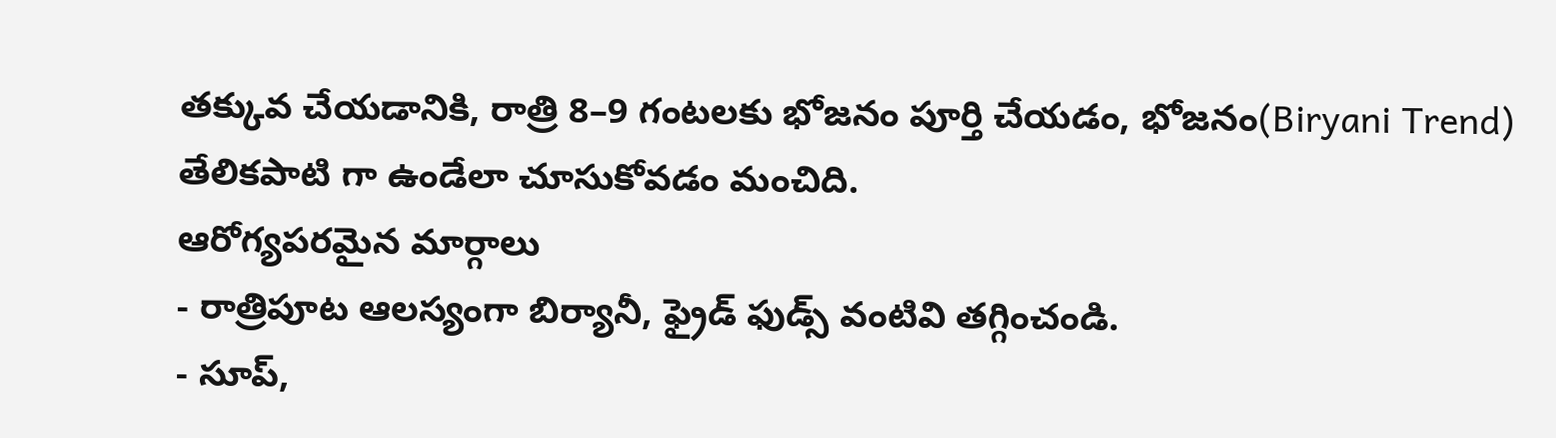తక్కువ చేయడానికి, రాత్రి 8–9 గంటలకు భోజనం పూర్తి చేయడం, భోజనం(Biryani Trend) తేలికపాటి గా ఉండేలా చూసుకోవడం మంచిది.
ఆరోగ్యపరమైన మార్గాలు
- రాత్రిపూట ఆలస్యంగా బిర్యానీ, ఫ్రైడ్ ఫుడ్స్ వంటివి తగ్గించండి.
- సూప్,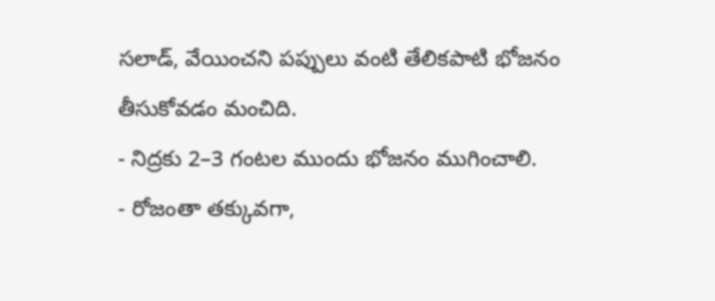సలాడ్, వేయించని పప్పులు వంటి తేలికపాటి భోజనం తీసుకోవడం మంచిది.
- నిద్రకు 2–3 గంటల ముందు భోజనం ముగించాలి.
- రోజంతా తక్కువగా,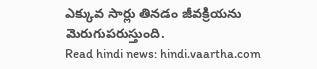ఎక్కువ సార్లు తినడం జీవక్రియను మెరుగుపరుస్తుంది.
Read hindi news: hindi.vaartha.com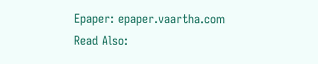Epaper: epaper.vaartha.com
Read Also: